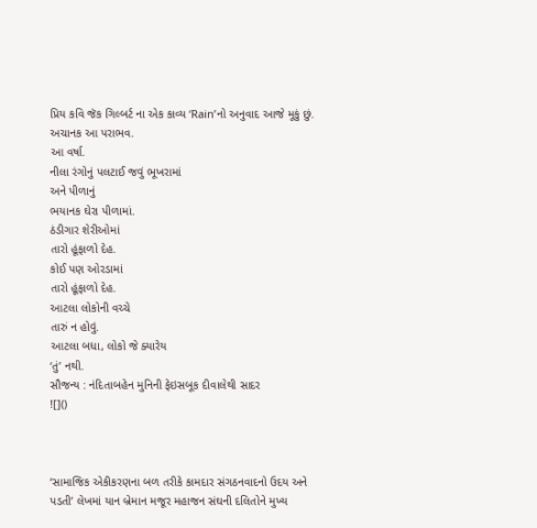પ્રિય કવિ જૅક ગિલ્બર્ટ ના એક કાવ્ય ‘Rain’નો અનુવાદ આજે મૂકું છું.
અચાનક આ પરાભવ.
આ વર્ષા.
નીલા રંગોનું પલટાઈ જવું ભૂખરામાં
અને પીળાનું
ભયાનક ઘેરા પીળામાં.
ઠંડીગાર શેરીઓમાં
તારો હૂંફાળો દેહ.
કોઈ પણ ઓરડામાં
તારો હૂંફાળો દેહ.
આટલા લોકોની વચ્ચે
તારું ન હોવું.
આટલા બધા, લોકો જે ક્યારેય
‘તું’ નથી.
સૌજન્ય : નંદિતાબહેન મુનિની ફેઇસબૂક દીવાલેથી સાદર
![]()



‘સામાજિક એકીકરણના બળ તરીકે કામદાર સંગઠનવાદનો ઉદય અને પડતી’ લેખમાં યાન બ્રેમાન મજૂર મહાજન સંઘની દલિતોને મુખ્ય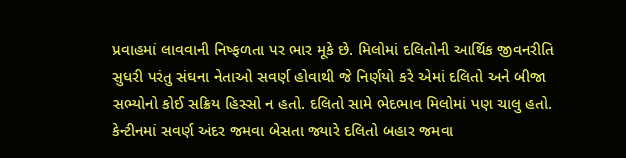પ્રવાહમાં લાવવાની નિષ્ફળતા પર ભાર મૂકે છે. મિલોમાં દલિતોની આર્થિક જીવનરીતિ સુધરી પરંતુ સંઘના નેતાઓ સવર્ણ હોવાથી જે નિર્ણયો કરે એમાં દલિતો અને બીજા સભ્યોનો કોઈ સક્રિય હિસ્સો ન હતો. દલિતો સામે ભેદભાવ મિલોમાં પણ ચાલુ હતો. કેન્ટીનમાં સવર્ણ અંદર જમવા બેસતા જ્યારે દલિતો બહાર જમવા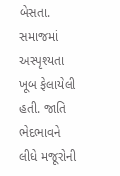બેસતા. સમાજમાં અસ્પૃશ્યતા ખૂબ ફેલાયેલી હતી. જાતિ ભેદભાવને લીધે મજૂરોની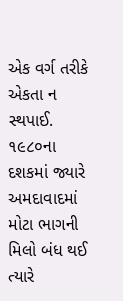એક વર્ગ તરીકે એકતા ન સ્થપાઈ. ૧૯૮૦ના દશકમાં જ્યારે અમદાવાદમાં મોટા ભાગની મિલો બંધ થઈ ત્યારે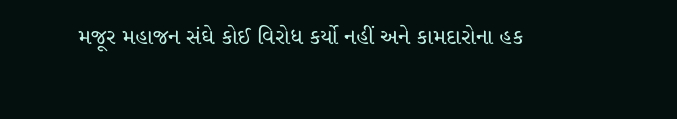મજૂર મહાજન સંઘે કોઈ વિરોધ કર્યો નહીં અને કામદારોના હક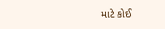માટે કોઈ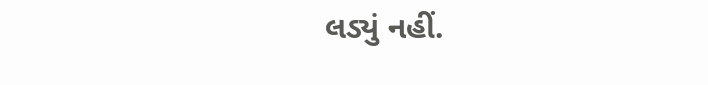લડ્યું નહીં.